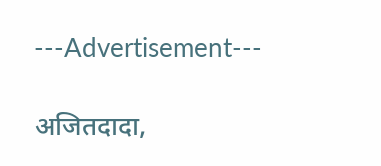---Advertisement---

अजितदादा,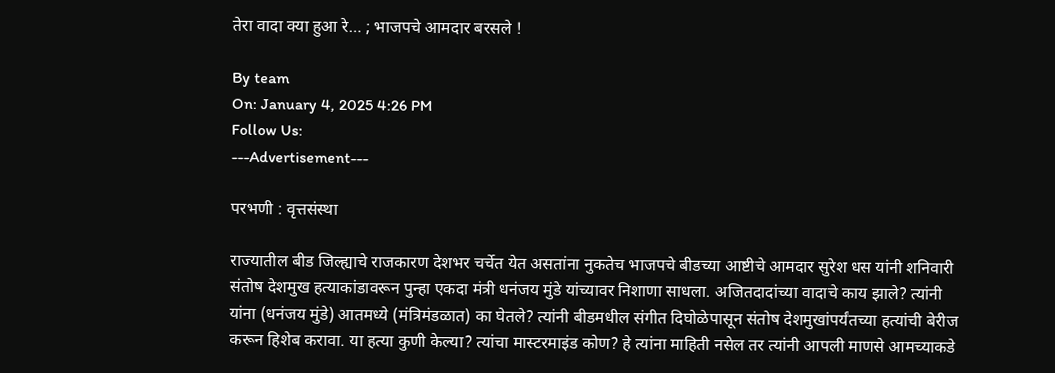तेरा वादा क्या हुआ रे… ; भाजपचे आमदार बरसले !

By team
On: January 4, 2025 4:26 PM
Follow Us:
---Advertisement---

परभणी : वृत्तसंस्था

राज्यातील बीड जिल्ह्याचे राजकारण देशभर चर्चेत येत असतांना नुकतेच भाजपचे बीडच्या आष्टीचे आमदार सुरेश धस यांनी शनिवारी संतोष देशमुख हत्याकांडावरून पुन्हा एकदा मंत्री धनंजय मुंडे यांच्यावर निशाणा साधला. अजितदादांच्या वादाचे काय झाले? त्यांनी यांना (धनंजय मुंडे) आतमध्ये (मंत्रिमंडळात) का घेतले? त्यांनी बीडमधील संगीत दिघोळेपासून संतोष देशमुखांपर्यंतच्या हत्यांची बेरीज करून हिशेब करावा. या हत्या कुणी केल्या? त्यांचा मास्टरमाइंड कोण? हे त्यांना माहिती नसेल तर त्यांनी आपली माणसे आमच्याकडे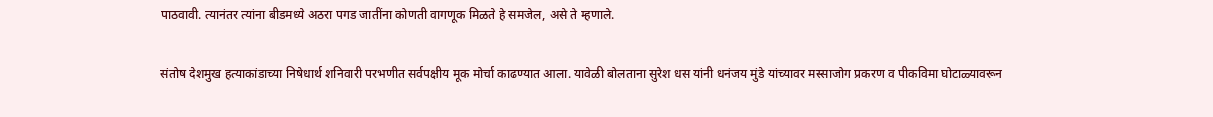पाठवावी. त्यानंतर त्यांना बीडमध्ये अठरा पगड जातींना कोणती वागणूक मिळते हे समजेल, असे ते म्हणाले.

संतोष देशमुख हत्याकांडाच्या निषेधार्थ शनिवारी परभणीत सर्वपक्षीय मूक मोर्चा काढण्यात आला. यावेळी बोलताना सुरेश धस यांनी धनंजय मुंडे यांच्यावर मस्साजोग प्रकरण व पीकविमा घोटाळ्यावरून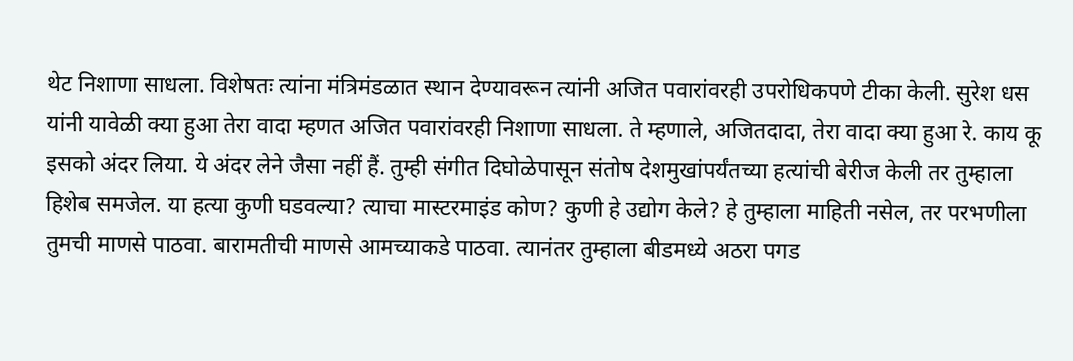थेट निशाणा साधला. विशेषतः त्यांना मंत्रिमंडळात स्थान देण्यावरून त्यांनी अजित पवारांवरही उपरोधिकपणे टीका केली. सुरेश धस यांनी यावेळी क्या हुआ तेरा वादा म्हणत अजित पवारांवरही निशाणा साधला. ते म्हणाले, अजितदादा, तेरा वादा क्या हुआ रे. काय कू इसको अंदर लिया. ये अंदर लेने जैसा नहीं हैं. तुम्ही संगीत दिघोळेपासून संतोष देशमुखांपर्यंतच्या हत्यांची बेरीज केली तर तुम्हाला हिशेब समजेल. या हत्या कुणी घडवल्या? त्याचा मास्टरमाइंड कोण? कुणी हे उद्योग केले? हे तुम्हाला माहिती नसेल, तर परभणीला तुमची माणसे पाठवा. बारामतीची माणसे आमच्याकडे पाठवा. त्यानंतर तुम्हाला बीडमध्ये अठरा पगड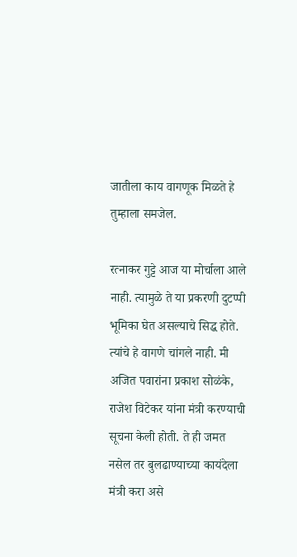जातीला काय वागणूक मिळते हे तुम्हाला समजेल.

रत्नाकर गुट्टे आज या मोर्चाला आले नाही. त्यामुळे ते या प्रकरणी दुटप्पी भूमिका घेत असल्याचे सिद्ध होते. त्यांचे हे वागणे चांगले नाही. मी अजित पवारांना प्रकाश सोळंके, राजेश विटेकर यांना मंत्री करण्याची सूचना केली होती. ते ही जमत नसेल तर बुलढाण्याच्या कायंदेला मंत्री करा असे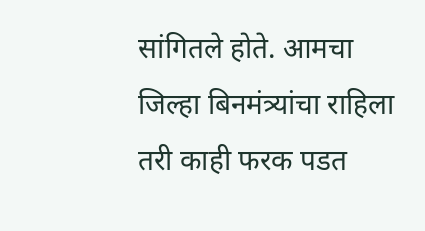सांगितले होते. आमचा जिल्हा बिनमंत्र्यांचा राहिला तरी काही फरक पडत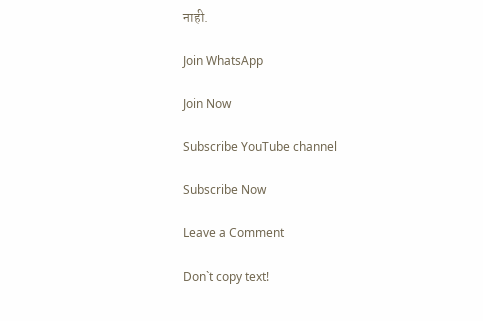नाही.

Join WhatsApp

Join Now

Subscribe YouTube channel

Subscribe Now

Leave a Comment

Don`t copy text!